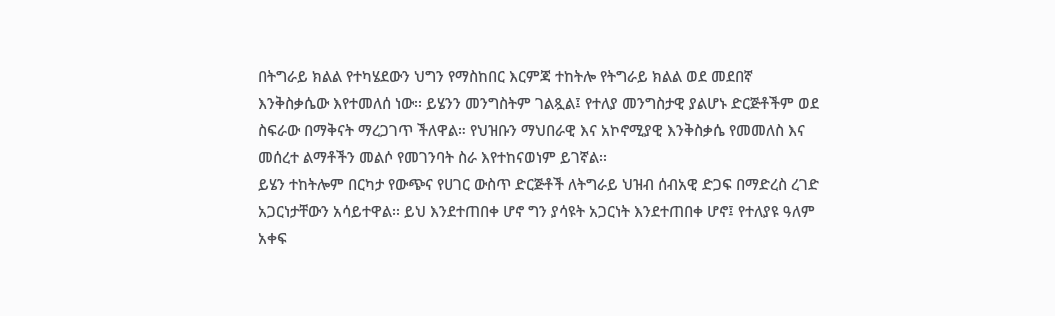በትግራይ ክልል የተካሄደውን ህግን የማስከበር እርምጃ ተከትሎ የትግራይ ክልል ወደ መደበኛ እንቅስቃሴው እየተመለሰ ነው፡፡ ይሄንን መንግስትም ገልጿል፤ የተለያ መንግስታዊ ያልሆኑ ድርጅቶችም ወደ ስፍራው በማቅናት ማረጋገጥ ችለዋል። የህዝቡን ማህበራዊ እና አኮኖሚያዊ እንቅስቃሴ የመመለስ እና መሰረተ ልማቶችን መልሶ የመገንባት ስራ እየተከናወነም ይገኛል፡፡
ይሄን ተከትሎም በርካታ የውጭና የሀገር ውስጥ ድርጅቶች ለትግራይ ህዝብ ሰብአዊ ድጋፍ በማድረስ ረገድ አጋርነታቸውን አሳይተዋል፡፡ ይህ እንደተጠበቀ ሆኖ ግን ያሳዩት አጋርነት እንደተጠበቀ ሆኖ፤ የተለያዩ ዓለም አቀፍ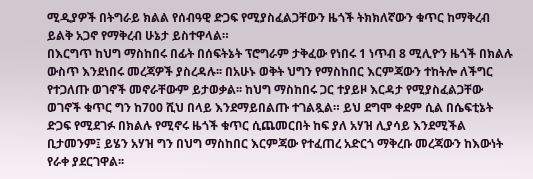ሚዲያዎች በትግራይ ክልል የሰብዓዊ ድጋፍ የሚያስፈልጋቸውን ዜጎች ትክክለኛውን ቁጥር ከማቅረብ ይልቅ አጋኖ የማቅረብ ሁኔታ ይስተዋላል።
በእርግጥ ከህግ ማስከበሩ በፊት በሰፍትኔት ፕሮግራም ታቅፈው የነበሩ 1 ነጥብ 8 ሚሊዮን ዜጎች በክልሉ ውስጥ እንደነበሩ መረጃዎች ያስረዳሉ፡፡ በአሁኑ ወቅት ህግን የማስከበር እርምጃውን ተከትሎ ለችግር የተጋለጡ ወገኖች መኖራቸውም ይታወቃል፡፡ ከህግ ማስከበሩ ጋር ተያይዞ እርዳታ የሚያስፈልጋቸው ወገኖች ቁጥር ግን ከ700 ሺህ በላይ እንደማይበልጡ ተገልጿል። ይህ ደግሞ ቀደም ሲል በሴፍቲኔት ድጋፍ የሚደገፉ በክልሉ የሚኖሩ ዜጎች ቁጥር ሲጨመርበት ከፍ ያለ አሃዝ ሊያሳይ እንደሚችል ቢታመንም፤ ይሄን አሃዝ ግን በህግ ማስከበር እርምጃው የተፈጠረ አድርጎ ማቅረቡ መረጃውን ከእውነት የራቀ ያደርገዋል፡፡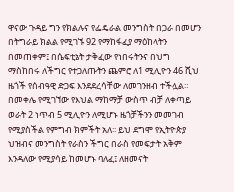ዋናው ጉዳይ ግን የክልሉና የፌዴራል መንግስት በጋራ በመሆን በትግራይ ክልል የሚገኙ 92 የማከፋፈያ ማዕከላትን በመጠቀም፤ በሴፍቲኔት ታቅፈው የነበሩትንና በህግ ማስከበሩ ለችግር የተጋለጡትን ጨምሮ ለ1 ሚሊዮን 46 ሺህ ዜጎች የሰብዓዊ ድጋፍ እንደደረሳቸው ለመገንዘብ ተችሏል።
በመቀሌ የሚገኘው የእህል ማከማቻ ውስጥ ብቻ ለቀጣይ ወራት 2 ነጥብ 5 ሚሊዮን ለሚሆኑ ዜጎቻችንን መመገብ የሚያስችል የምግብ ክምችት አለ፡፡ ይህ ደግሞ የኢትዮጵያ ህዝብና መንግስት የራስን ችግር በራስ የመፍታት አቅም እንዳለው የሚያሳይ ከመሆኑ ባለፈ፤ ለዘመናት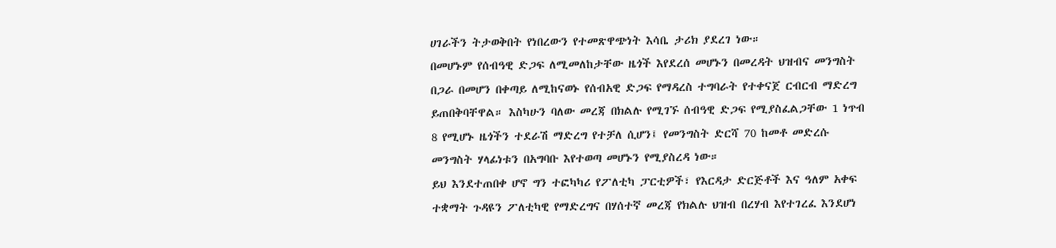ሀገራችን ትታወቅበት የነበረውን የተመጽዋጭነት እሳቤ ታሪክ ያደረገ ነው።
በመሆኑም የሰብዓዊ ድጋፍ ለሚመለከታቸው ዜጎች እየደረሰ መሆኑን በመረዳት ህዝብና መንግስት በጋራ በመሆን በቀጣይ ለሚከናወኑ የሰብአዊ ድጋፍ የማዳረስ ተግባራት የተቀናጀ ርብርብ ማድረግ ይጠበቅባቸዋል። እስካሁን ባለው መረጃ በክልሉ የሚገኙ ሰብዓዊ ድጋፍ የሚያስፈልጋቸው 1 ነጥብ 8 የሚሆኑ ዜጎችን ተደራሽ ማድረግ የተቻለ ሲሆን፤ የመንግስት ድርሻ 70 ከመቶ መድረሱ መንግስት ሃላፊነቱን በአግባቡ እየተወጣ መሆኑን የሚያስረዳ ነው።
ይህ እንደተጠበቀ ሆኖ ግን ተፎካካሪ የፖለቲካ ፓርቲዎች፣ የእርዳታ ድርጅቶች እና ዓለም አቀፍ ተቋማት ጉዳዩን ፖለቲካዊ የማድረግና በሃሰተኛ መረጃ የክልሉ ህዝብ በረሃብ እየተገረፈ እንደሆነ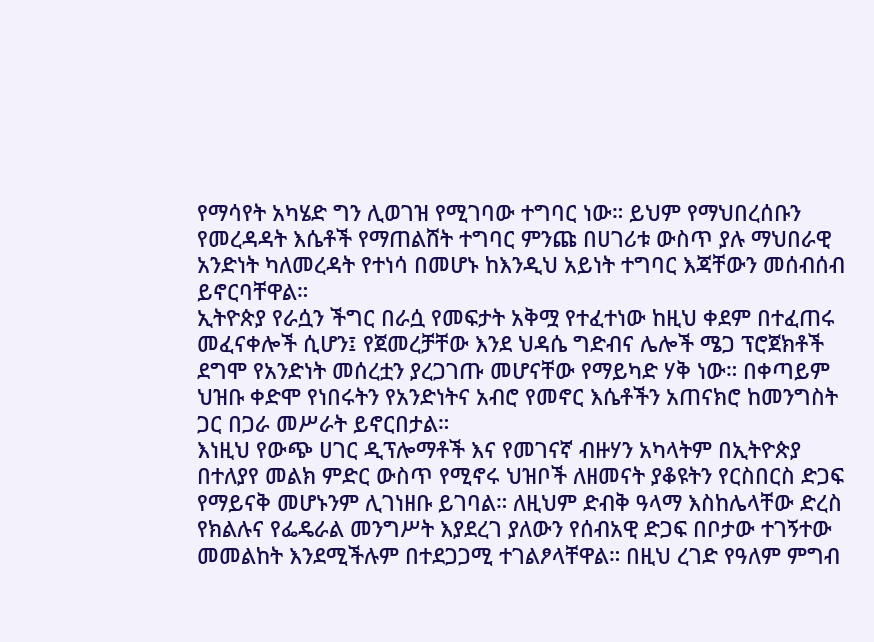የማሳየት አካሄድ ግን ሊወገዝ የሚገባው ተግባር ነው። ይህም የማህበረሰቡን የመረዳዳት እሴቶች የማጠልሸት ተግባር ምንጩ በሀገሪቱ ውስጥ ያሉ ማህበራዊ አንድነት ካለመረዳት የተነሳ በመሆኑ ከእንዲህ አይነት ተግባር እጃቸውን መሰብሰብ ይኖርባቸዋል።
ኢትዮጵያ የራሷን ችግር በራሷ የመፍታት አቅሟ የተፈተነው ከዚህ ቀደም በተፈጠሩ መፈናቀሎች ሲሆን፤ የጀመረቻቸው እንደ ህዳሴ ግድብና ሌሎች ሜጋ ፕሮጀክቶች ደግሞ የአንድነት መሰረቷን ያረጋገጡ መሆናቸው የማይካድ ሃቅ ነው። በቀጣይም ህዝቡ ቀድሞ የነበሩትን የአንድነትና አብሮ የመኖር እሴቶችን አጠናክሮ ከመንግስት ጋር በጋራ መሥራት ይኖርበታል።
እነዚህ የውጭ ሀገር ዲፕሎማቶች እና የመገናኛ ብዙሃን አካላትም በኢትዮጵያ በተለያየ መልክ ምድር ውስጥ የሚኖሩ ህዝቦች ለዘመናት ያቆዩትን የርስበርስ ድጋፍ የማይናቅ መሆኑንም ሊገነዘቡ ይገባል። ለዚህም ድብቅ ዓላማ እስከሌላቸው ድረስ የክልሉና የፌዴራል መንግሥት እያደረገ ያለውን የሰብአዊ ድጋፍ በቦታው ተገኝተው መመልከት እንደሚችሉም በተደጋጋሚ ተገልፆላቸዋል። በዚህ ረገድ የዓለም ምግብ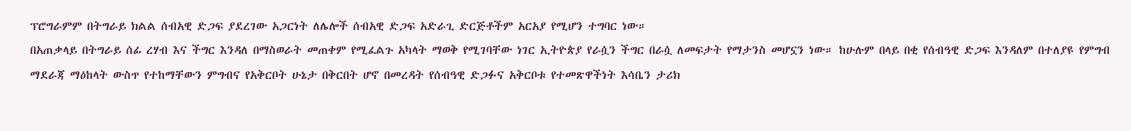ፕሮግራምም በትግራይ ክልል ሰብአዊ ድጋፍ ያደረገው አጋርነት ለሌሎች ሰብአዊ ድጋፍ አድራጊ ድርጅቶችም አርአያ የሚሆን ተግባር ነው።
በአጠቃላይ በትግራይ ሰፊ ረሃብ እና ችግር እንዳለ በማስወራት መጠቀም የሚፈልጉ አካላት ማወቅ የሚገባቸው ነገር ኢትዮጵያ የራሷን ችግር በራሷ ለመፍታት የማታንስ መሆኗን ነው። ከሁሉም በላይ በቂ የሰብዓዊ ድጋፍ እንዳለም በተለያዩ የምግብ ማደራጃ ማዕከላት ውስጥ የተከማቸውን ምግብና የአቅርቦት ሁኔታ በቅርበት ሆኖ በመረዳት የሰብዓዊ ድጋፉና አቅርቦቱ የተመጽዋችነት እሳቤን ታሪክ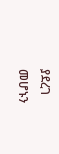ያደረገ መሆኑን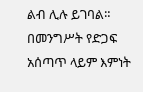ልብ ሊሉ ይገባል። በመንግሥት የድጋፍ አሰጣጥ ላይም እምነት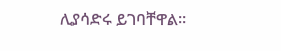ሊያሳድሩ ይገባቸዋል።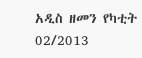አዲስ ዘመን የካቲት 02/2013